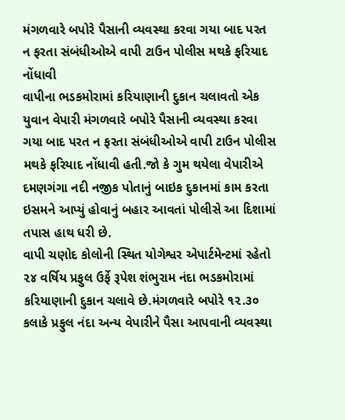મંગળવારે બપોરે પૈસાની વ્યવસ્થા કરવા ગયા બાદ પરત ન ફરતા સંબંધીઓએ વાપી ટાઉન પોલીસ મથકે ફરિયાદ નોંધાવી
વાપીના ભડકમોરામાં કરિયાણાની દુકાન ચલાવતો એક યુવાન વેપારી મંગળવારે બપોરે પૈસાની વ્યવસ્થા કરવા ગયા બાદ પરત ન ફરતા સંબંધીઓએ વાપી ટાઉન પોલીસ મથકે ફરિયાદ નોંધાવી હતી.જો કે ગુમ થયેલા વેપારીએ દમણગંગા નદી નજીક પોતાનું બાઇક દુકાનમાં કામ કરતા ઇસમને આપ્યું હોવાનું બહાર આવતાં પોલીસે આ દિશામાં તપાસ હાથ ધરી છે.
વાપી ચણોદ કોલોની સ્થિત યોગેશ્વર એપાર્ટમેન્ટમાં રહેતો ૨૪ વર્ષિય પ્રફુલ ઉર્ફે રૂપેશ શંભુરામ નંદા ભડકમોરામાં કરિયાણાની દુકાન ચલાવે છે.મંગળવારે બપોરે ૧૨.૩૦ કલાકે પ્રફુલ નંદા અન્ય વેપારીને પૈસા આપવાની વ્યવસ્થા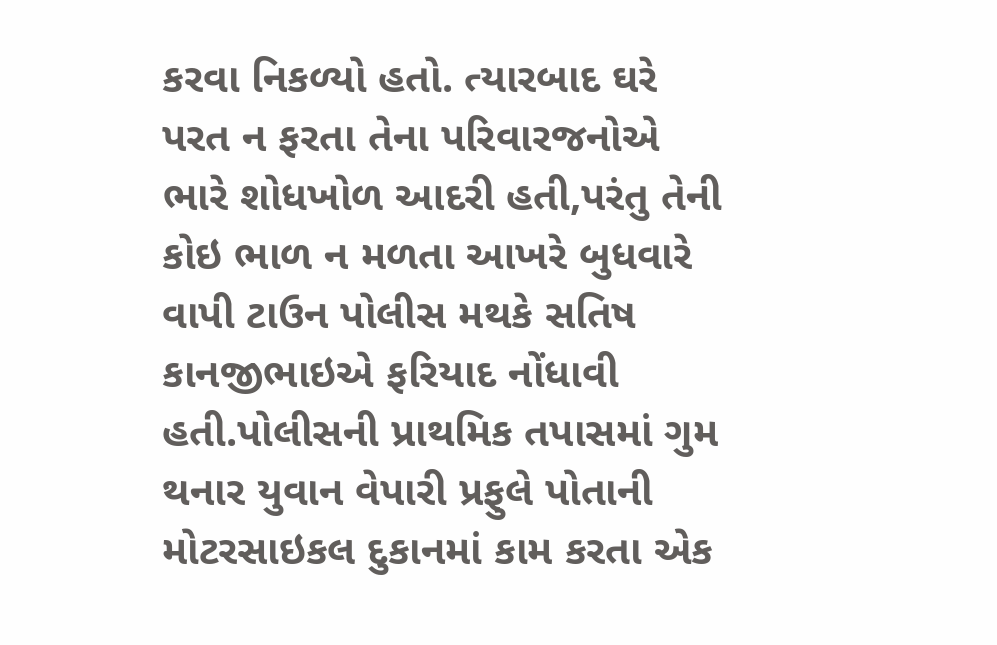કરવા નિકળ્યો હતો. ત્યારબાદ ઘરે પરત ન ફરતા તેના પરિવારજનોએ ભારે શોધખોળ આદરી હતી,પરંતુ તેની કોઇ ભાળ ન મળતા આખરે બુધવારે વાપી ટાઉન પોલીસ મથકે સતિષ કાનજીભાઇએ ફરિયાદ નોંધાવી હતી.પોલીસની પ્રાથમિક તપાસમાં ગુમ થનાર યુવાન વેપારી પ્રફુલે પોતાની મોટરસાઇકલ દુકાનમાં કામ કરતા એક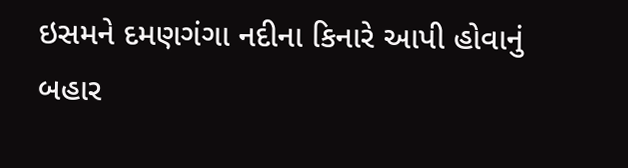ઇસમને દમણગંગા નદીના કિનારે આપી હોવાનું બહાર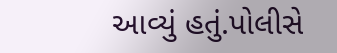આવ્યું હતું.પોલીસે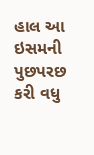હાલ આ ઇસમની પુછપરછ કરી વધુ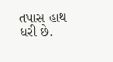તપાસ હાથ ધરી છે.